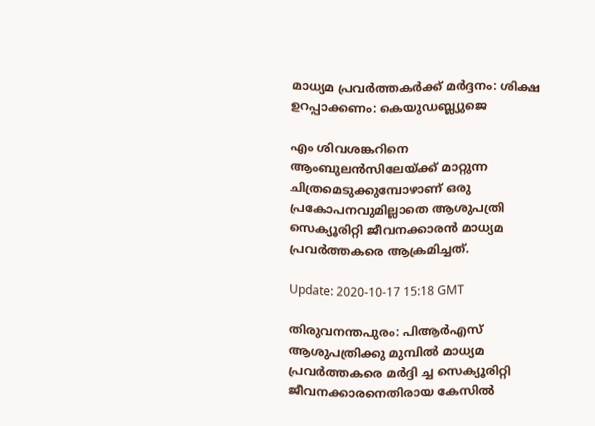മാധ്യമ പ്രവർത്തകർക്ക്‌ മർദ്ദനം: ശിക്ഷ ഉറപ്പാക്കണം: കെയുഡബ്ല്യുജെ

എം ശിവശങ്കറിനെ ആംബുലൻസിലേയ്‌ക്ക്‌ മാറ്റുന്ന ചിത്രമെടുക്കുമ്പോഴാണ്‌ ഒരു പ്രകോപനവുമില്ലാതെ ആശുപത്രി സെക്യൂരിറ്റി ജീവനക്കാരൻ മാധ്യമ പ്രവർത്തകരെ ആക്രമിച്ചത്‌.

Update: 2020-10-17 15:18 GMT

തിരുവനന്തപുരം: പിആർഎസ്‌ ആശുപത്രിക്കു മുമ്പിൽ മാധ്യമ പ്രവർത്തകരെ മർദ്ദി ച്ച സെക്യൂരിറ്റി ജീവനക്കാരനെതിരായ കേസിൽ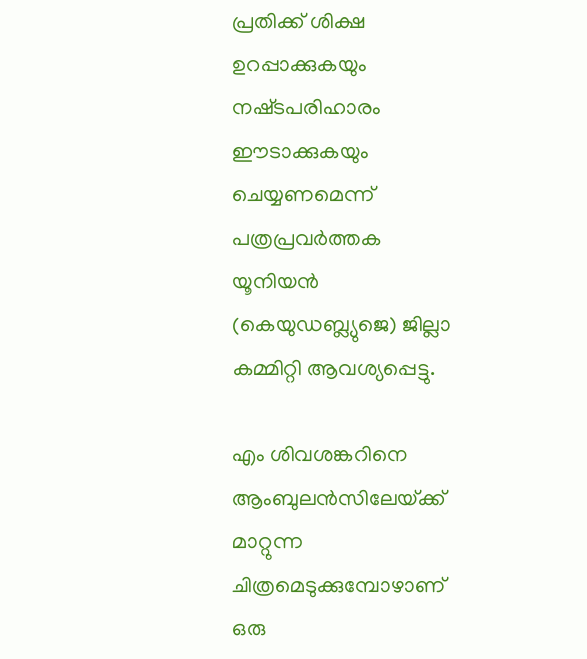പ്രതിക്ക്‌ ശിക്ഷ ഉറപ്പാക്കുകയും നഷ്‌ടപരിഹാരം ഈടാക്കുകയും ചെയ്യണമെന്ന്‌ പത്രപ്രവർത്തക യൂനിയൻ (കെയുഡബ്ല്യുജെ) ജില്ലാ കമ്മിറ്റി ആവശ്യപ്പെട്ടു.

എം ശിവശങ്കറിനെ ആംബുലൻസിലേയ്‌ക്ക്‌ മാറ്റുന്ന ചിത്രമെടുക്കുമ്പോഴാണ്‌ ഒരു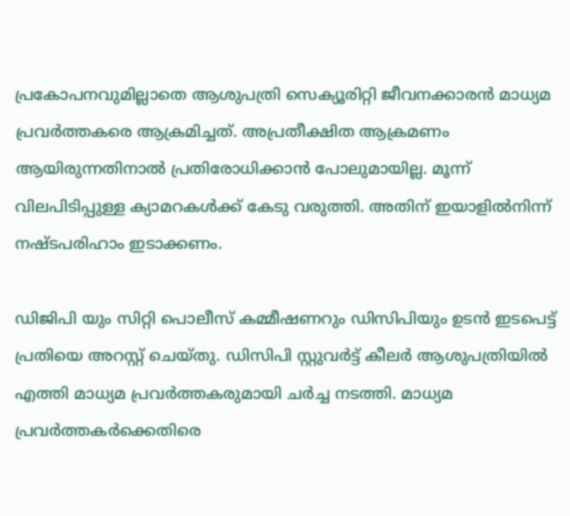പ്രകോപനവുമില്ലാതെ ആശുപത്രി സെക്യൂരിറ്റി ജീവനക്കാരൻ മാധ്യമ പ്രവർത്തകരെ ആക്രമിച്ചത്‌. അപ്രതീക്ഷിത ആക്രമണം ആയിരുന്നതിനാൽ പ്രതിരോധിക്കാൻ പോലുമായില്ല. മൂന്ന്‌ വിലപിടിപ്പുള്ള ക്യാമറകൾക്ക് കേടു വരുത്തി. അതിന് ഇയാളിൽനിന്ന്‌ നഷ്‌ടപരിഹാം ഇടാക്കണം.

ഡിജിപി യും സിറ്റി പൊലീസ് കമ്മീഷണറും ഡിസിപിയും ഉടൻ ഇടപെട്ട് പ്രതിയെ അറസ്റ്റ് ചെയ്തു. ഡിസിപി സ്റ്റുവർട്ട് കീലർ ആശുപത്രിയിൽ എത്തി മാധ്യമ പ്രവർത്തകരുമായി ചർച്ച നടത്തി. മാധ്യമ പ്രവർത്തകർക്കെതിരെ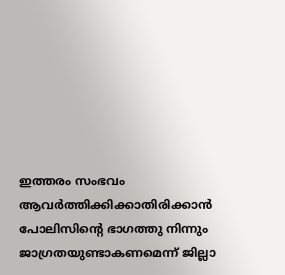ഇത്തരം സംഭവം ആവർത്തിക്കിക്കാതിരിക്കാൻ പോലിസിന്റെ ഭാഗത്തു നിന്നും ജാഗ്രതയുണ്ടാകണമെന്ന്‌ ജില്ലാ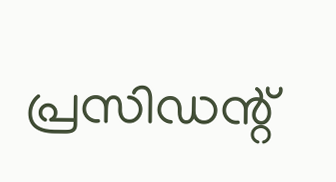പ്രസിഡന്റ്‌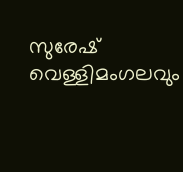സുരേഷ്‌ വെള്ളിമംഗലവും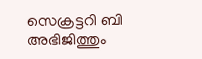സെക്രട്ടറി ബി അഭിജിത്തും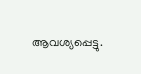ആവശ്യപ്പെട്ടു.